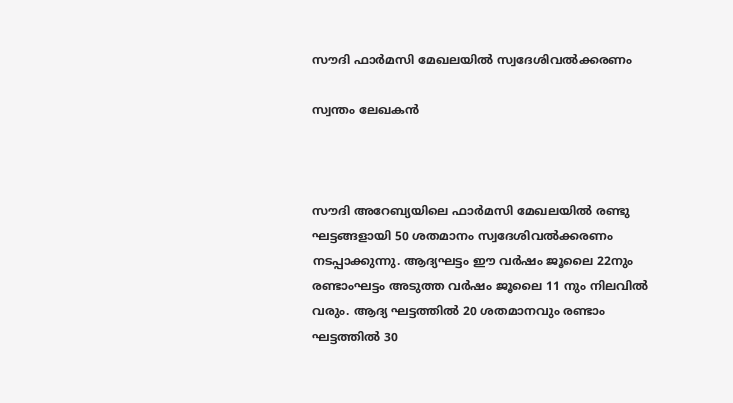സൗദി ഫാര്‍മസി മേഖലയില്‍ സ്വദേശിവല്‍ക്കരണം

സ്വന്തം ലേഖകന്‍



സൗദി അറേബ്യയിലെ ഫാര്‍മസി മേഖലയില്‍ രണ്ടു ഘട്ടങ്ങളായി 50 ശതമാനം സ്വദേശിവല്‍ക്കരണം നടപ്പാക്കുന്നു. ആദ്യഘട്ടം ഈ വര്‍ഷം ജൂലൈ 22നും രണ്ടാംഘട്ടം അടുത്ത വര്‍ഷം ജൂലൈ 11 നും നിലവില്‍ വരും. ആദ്യ ഘട്ടത്തില്‍ 20 ശതമാനവും രണ്ടാം ഘട്ടത്തില്‍ 30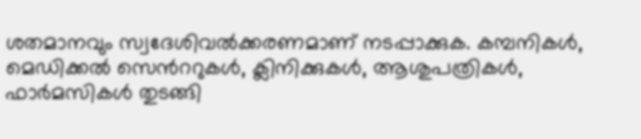ശതമാനവും സ്വദേശിവല്‍ക്കരണമാണ് നടപ്പാക്കുക. കമ്പനികള്‍, മെഡിക്കല്‍ സെന്‍ററുകള്‍, ക്ലിനിക്കുകള്‍, ആശുപത്രികള്‍, ഫാര്‍മസികള്‍ തുടങ്ങി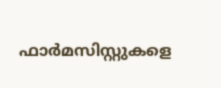ഫാര്‍മസിസ്റ്റുകളെ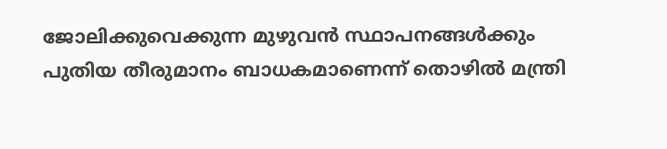ജോലിക്കുവെക്കുന്ന മുഴുവന്‍ സ്ഥാപനങ്ങള്‍ക്കും പുതിയ തീരുമാനം ബാധകമാണെന്ന് തൊഴില്‍ മന്ത്രി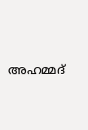അഹമ്മദ്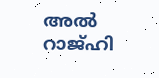അല്‍ റാജ്ഹി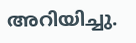അറിയിച്ചു.